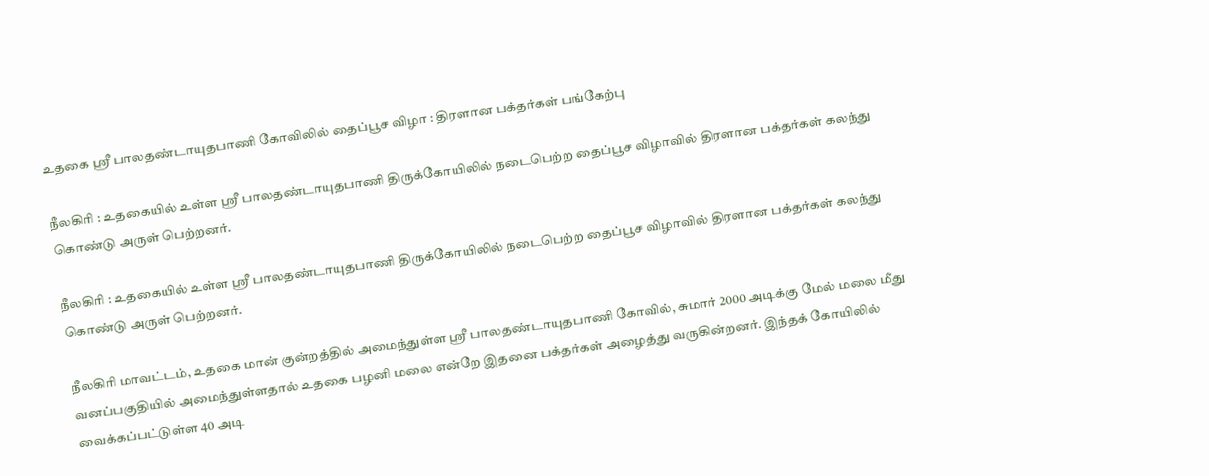உதகை ஸ்ரீ பாலதண்டாயுதபாணி கோவிலில் தைப்பூச விழா : திரளான பக்தர்கள் பங்கேற்பு

நீலகிரி : உதகையில் உள்ள ஸ்ரீ பாலதண்டாயுதபாணி திருக்கோயிலில் நடைபெற்ற தைப்பூச விழாவில் திரளான பக்தர்கள் கலந்து கொண்டு அருள் பெற்றனர்.

நீலகிரி : உதகையில் உள்ள ஸ்ரீ பாலதண்டாயுதபாணி திருக்கோயிலில் நடைபெற்ற தைப்பூச விழாவில் திரளான பக்தர்கள் கலந்து கொண்டு அருள் பெற்றனர்.

நீலகிரி மாவட்டம், உதகை மான் குன்றத்தில் அமைந்துள்ள ஸ்ரீ பாலதண்டாயுதபாணி கோவில், சுமார் 2000 அடிக்கு மேல் மலை மீது வனப்பகுதியில் அமைந்துள்ளதால் உதகை பழனி மலை என்றே இதனை பக்தர்கள் அழைத்து வருகின்றனர். இந்தக் கோயிலில் வைக்கப்பட்டுள்ள 40 அடி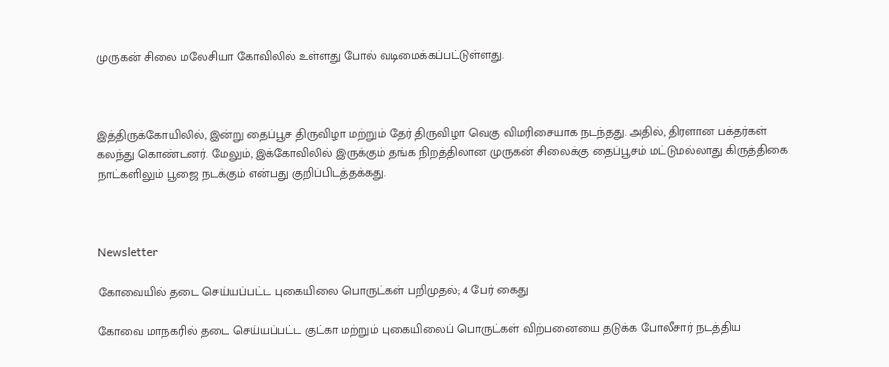முருகன் சிலை மலேசியா கோவிலில் உள்ளது போல் வடிமைக்கப்பட்டுள்ளது.



இத்திருக்கோயிலில், இன்று தைப்பூச திருவிழா மற்றும் தேர் திருவிழா வெகு விமரிசையாக நடந்தது. அதில், திரளான பக்தர்கள் கலந்து கொண்டனர். மேலும், இக்கோவிலில் இருக்கும் தங்க நிறத்திலான முருகன் சிலைக்கு தைப்பூசம் மட்டுமல்லாது கிருத்திகை நாட்களிலும் பூஜை நடக்கும் என்பது குறிப்பிடத்தக்கது.



Newsletter

கோவையில் தடை செய்யப்பட்ட புகையிலை பொருட்கள் பறிமுதல்; 4 பேர் கைது

கோவை மாநகரில் தடை செய்யப்பட்ட குட்கா மற்றும் புகையிலைப் பொருட்கள் விற்பனையை தடுக்க போலீசார் நடத்திய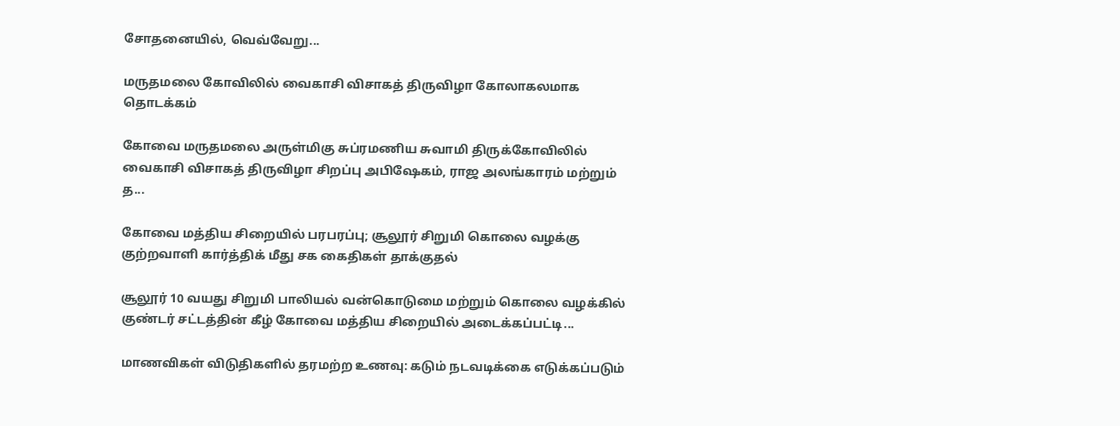சோதனையில், வெவ்வேறு...

மருதமலை கோவிலில் வைகாசி விசாகத் திருவிழா கோலாகலமாக தொடக்கம்

கோவை மருதமலை அருள்மிகு சுப்ரமணிய சுவாமி திருக்கோவிலில் வைகாசி விசாகத் திருவிழா சிறப்பு அபிஷேகம், ராஜ அலங்காரம் மற்றும் த...

கோவை மத்திய சிறையில் பரபரப்பு; சூலூர் சிறுமி கொலை வழக்கு குற்றவாளி கார்த்திக் மீது சக கைதிகள் தாக்குதல்

சூலூர் 10 வயது சிறுமி பாலியல் வன்கொடுமை மற்றும் கொலை வழக்கில் குண்டர் சட்டத்தின் கீழ் கோவை மத்திய சிறையில் அடைக்கப்பட்டி...

மாணவிகள் விடுதிகளில் தரமற்ற உணவு: கடும் நடவடிக்கை எடுக்கப்படும்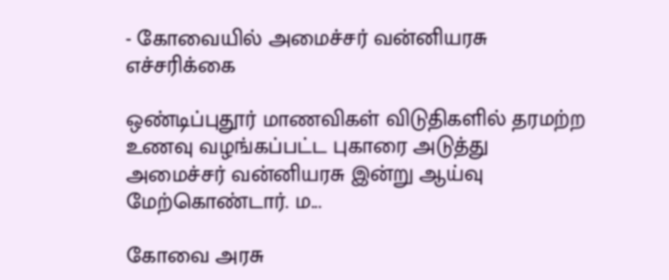- கோவையில் அமைச்சர் வன்னியரசு எச்சரிக்கை

ஒண்டிப்புதூர் மாணவிகள் விடுதிகளில் தரமற்ற உணவு வழங்கப்பட்ட புகாரை அடுத்து அமைச்சர் வன்னியரசு இன்று ஆய்வு மேற்கொண்டார். ம...

கோவை அரசு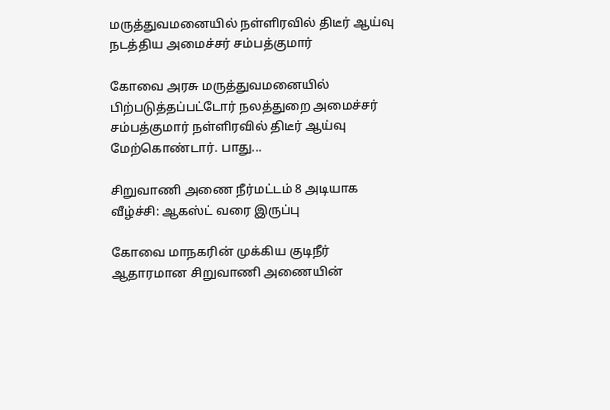மருத்துவமனையில் நள்ளிரவில் திடீர் ஆய்வு நடத்திய அமைச்சர் சம்பத்குமார்

கோவை அரசு மருத்துவமனையில் பிற்படுத்தப்பட்டோர் நலத்துறை அமைச்சர் சம்பத்குமார் நள்ளிரவில் திடீர் ஆய்வு மேற்கொண்டார். பாது...

சிறுவாணி அணை நீர்மட்டம் 8 அடியாக வீழ்ச்சி: ஆகஸ்ட் வரை இருப்பு

கோவை மாநகரின் முக்கிய குடிநீர் ஆதாரமான சிறுவாணி அணையின்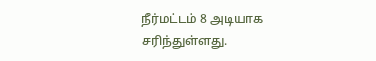நீர்மட்டம் 8 அடியாக சரிந்துள்ளது.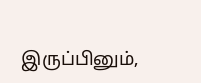இருப்பினும்,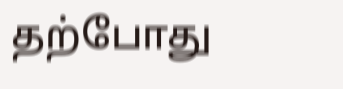தற்போது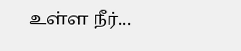உள்ள நீர்...